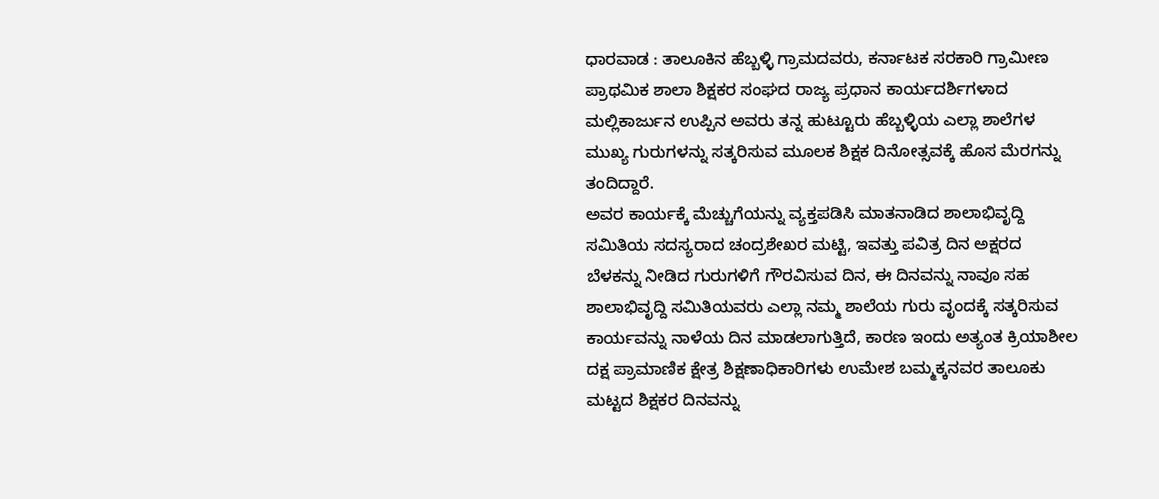ಧಾರವಾಡ : ತಾಲೂಕಿನ ಹೆಬ್ಬಳ್ಳಿ ಗ್ರಾಮದವರು, ಕರ್ನಾಟಕ ಸರಕಾರಿ ಗ್ರಾಮೀಣ ಪ್ರಾಥಮಿಕ ಶಾಲಾ ಶಿಕ್ಷಕರ ಸಂಘದ ರಾಜ್ಯ ಪ್ರಧಾನ ಕಾರ್ಯದರ್ಶಿಗಳಾದ ಮಲ್ಲಿಕಾರ್ಜುನ ಉಪ್ಪಿನ ಅವರು ತನ್ನ ಹುಟ್ಟೂರು ಹೆಬ್ಬಳ್ಳಿಯ ಎಲ್ಲಾ ಶಾಲೆಗಳ ಮುಖ್ಯ ಗುರುಗಳನ್ನು ಸತ್ಕರಿಸುವ ಮೂಲಕ ಶಿಕ್ಷಕ ದಿನೋತ್ಸವಕ್ಕೆ ಹೊಸ ಮೆರಗನ್ನು ತಂದಿದ್ದಾರೆ.
ಅವರ ಕಾರ್ಯಕ್ಕೆ ಮೆಚ್ಚುಗೆಯನ್ನು ವ್ಯಕ್ತಪಡಿಸಿ ಮಾತನಾಡಿದ ಶಾಲಾಭಿವೃದ್ದಿ ಸಮಿತಿಯ ಸದಸ್ಯರಾದ ಚಂದ್ರಶೇಖರ ಮಟ್ಟಿ, ಇವತ್ತು ಪವಿತ್ರ ದಿನ ಅಕ್ಷರದ ಬೆಳಕನ್ನು ನೀಡಿದ ಗುರುಗಳಿಗೆ ಗೌರವಿಸುವ ದಿನ, ಈ ದಿನವನ್ನು ನಾವೂ ಸಹ ಶಾಲಾಭಿವೃದ್ದಿ ಸಮಿತಿಯವರು ಎಲ್ಲಾ ನಮ್ಮ ಶಾಲೆಯ ಗುರು ವೃಂದಕ್ಕೆ ಸತ್ಕರಿಸುವ ಕಾರ್ಯವನ್ನು ನಾಳೆಯ ದಿನ ಮಾಡಲಾಗುತ್ತಿದೆ, ಕಾರಣ ಇಂದು ಅತ್ಯಂತ ಕ್ರಿಯಾಶೀಲ ದಕ್ಷ ಪ್ರಾಮಾಣಿಕ ಕ್ಷೇತ್ರ ಶಿಕ್ಷಣಾಧಿಕಾರಿಗಳು ಉಮೇಶ ಬಮ್ಮಕ್ಕನವರ ತಾಲೂಕು ಮಟ್ಟದ ಶಿಕ್ಷಕರ ದಿನವನ್ನು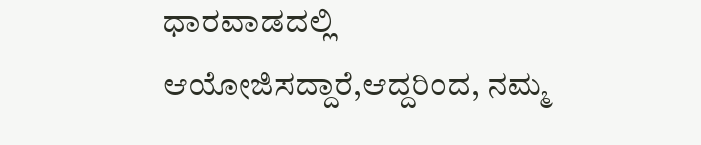ಧಾರವಾಡದಲ್ಲಿ ಆಯೋಜಿಸದ್ದಾರೆ,ಆದ್ದರಿಂದ, ನಮ್ಮ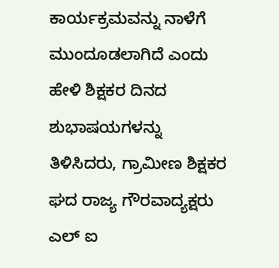ಕಾರ್ಯಕ್ರಮವನ್ನು ನಾಳೆಗೆ ಮುಂದೂಡಲಾಗಿದೆ ಎಂದು ಹೇಳಿ ಶಿಕ್ಷಕರ ದಿನದ ಶುಭಾಷಯಗಳನ್ನು ತಿಳಿಸಿದರು, ಗ್ರಾಮೀಣ ಶಿಕ್ಷಕರ ಘದ ರಾಜ್ಯ ಗೌರವಾದ್ಯಕ್ಷರು ಎಲ್ ಐ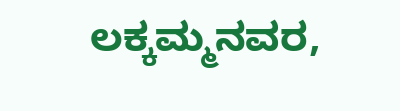ಲಕ್ಕಮ್ಮನವರ,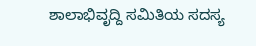ಶಾಲಾಭಿವೃದ್ದಿ ಸಮಿತಿಯ ಸದಸ್ಯ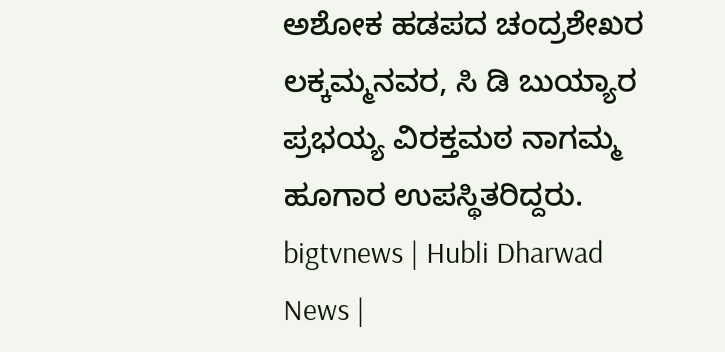ಅಶೋಕ ಹಡಪದ ಚಂದ್ರಶೇಖರ ಲಕ್ಕಮ್ಮನವರ, ಸಿ ಡಿ ಬುಯ್ಯಾರ ಪ್ರಭಯ್ಯ ವಿರಕ್ತಮಠ ನಾಗಮ್ಮ ಹೂಗಾರ ಉಪಸ್ಥಿತರಿದ್ದರು.
bigtvnews | Hubli Dharwad News |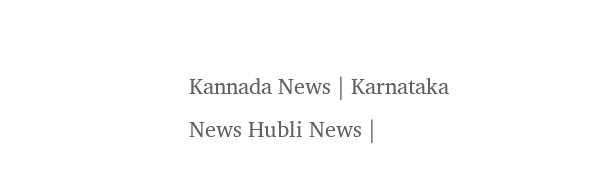Kannada News | Karnataka News Hubli News |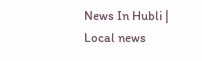News In Hubli | Local news